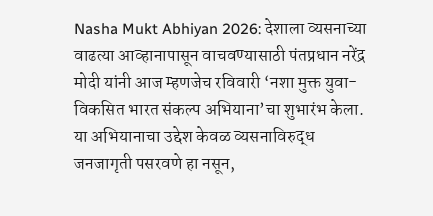Nasha Mukt Abhiyan 2026: देशाला व्यसनाच्या वाढत्या आव्हानापासून वाचवण्यासाठी पंतप्रधान नरेंद्र मोदी यांनी आज म्हणजेच रविवारी ‘नशा मुक्त युवा-विकसित भारत संकल्प अभियाना’चा शुभारंभ केला.
या अभियानाचा उद्देश केवळ व्यसनाविरुद्ध जनजागृती पसरवणे हा नसून,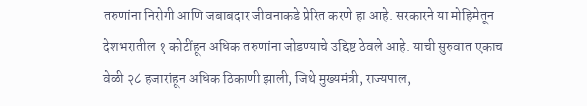तरुणांना निरोगी आणि जबाबदार जीवनाकडे प्रेरित करणे हा आहे. सरकारने या मोहिमेतून देशभरातील १ कोटींहून अधिक तरुणांना जोडण्याचे उद्दिष्ट ठेवले आहे. याची सुरुवात एकाच वेळी २८ हजारांहून अधिक ठिकाणी झाली, जिथे मुख्यमंत्री, राज्यपाल,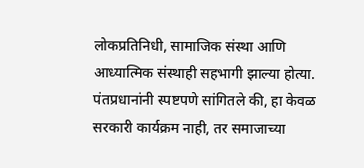लोकप्रतिनिधी, सामाजिक संस्था आणि आध्यात्मिक संस्थाही सहभागी झाल्या होत्या.
पंतप्रधानांनी स्पष्टपणे सांगितले की, हा केवळ सरकारी कार्यक्रम नाही, तर समाजाच्या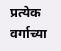प्रत्येक वर्गाच्या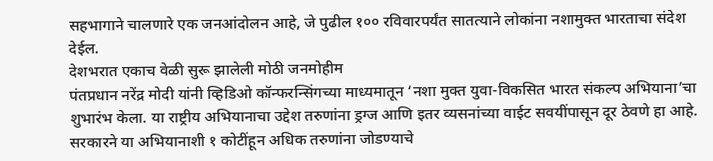सहभागाने चालणारे एक जनआंदोलन आहे, जे पुढील १०० रविवारपर्यंत सातत्याने लोकांना नशामुक्त भारताचा संदेश देईल.
देशभरात एकाच वेळी सुरू झालेली मोठी जनमोहीम
पंतप्रधान नरेंद्र मोदी यांनी व्हिडिओ कॉन्फरन्सिंगच्या माध्यमातून ‘नशा मुक्त युवा-विकसित भारत संकल्प अभियाना’चा शुभारंभ केला. या राष्ट्रीय अभियानाचा उद्देश तरुणांना ड्रग्ज आणि इतर व्यसनांच्या वाईट सवयींपासून दूर ठेवणे हा आहे. सरकारने या अभियानाशी १ कोटींहून अधिक तरुणांना जोडण्याचे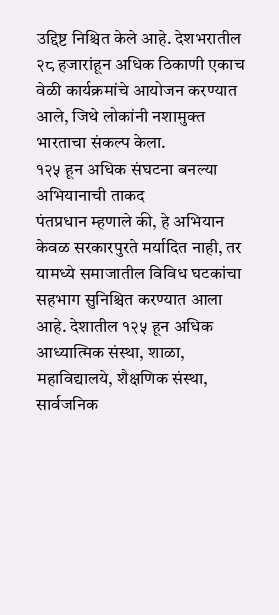उद्दिष्ट निश्चित केले आहे. देशभरातील २८ हजारांहून अधिक ठिकाणी एकाच वेळी कार्यक्रमांचे आयोजन करण्यात आले, जिथे लोकांनी नशामुक्त भारताचा संकल्प केला.
१२५ हून अधिक संघटना बनल्या अभियानाची ताकद
पंतप्रधान म्हणाले की, हे अभियान केवळ सरकारपुरते मर्यादित नाही, तर यामध्ये समाजातील विविध घटकांचा सहभाग सुनिश्चित करण्यात आला आहे. देशातील १२५ हून अधिक आध्यात्मिक संस्था, शाळा, महाविद्यालये, शैक्षणिक संस्था, सार्वजनिक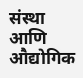संस्था आणि औद्योगिक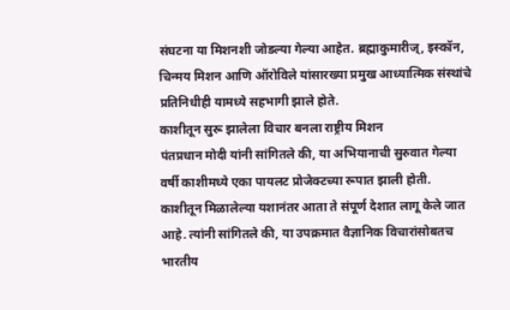संघटना या मिशनशी जोडल्या गेल्या आहेत. ब्रह्माकुमारीज्, इस्कॉन, चिन्मय मिशन आणि ऑरोविले यांसारख्या प्रमुख आध्यात्मिक संस्थांचे प्रतिनिधीही यामध्ये सहभागी झाले होते.
काशीतून सुरू झालेला विचार बनला राष्ट्रीय मिशन
पंतप्रधान मोदी यांनी सांगितले की, या अभियानाची सुरुवात गेल्या वर्षी काशीमध्ये एका पायलट प्रोजेक्टच्या रूपात झाली होती. काशीतून मिळालेल्या यशानंतर आता ते संपूर्ण देशात लागू केले जात आहे. त्यांनी सांगितले की, या उपक्रमात वैज्ञानिक विचारांसोबतच भारतीय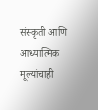संस्कृती आणि आध्यात्मिक मूल्यांचाही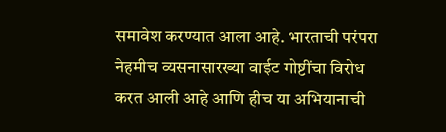समावेश करण्यात आला आहे. भारताची परंपरा नेहमीच व्यसनासारख्या वाईट गोष्टींचा विरोध करत आली आहे आणि हीच या अभियानाची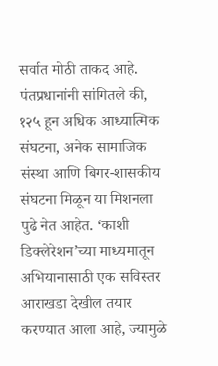सर्वात मोठी ताकद आहे.
पंतप्रधानांनी सांगितले की, १२५ हून अधिक आध्यात्मिक संघटना, अनेक सामाजिक संस्था आणि बिगर-शासकीय संघटना मिळून या मिशनला पुढे नेत आहेत. ‘काशी डिक्लेरेशन’च्या माध्यमातून अभियानासाठी एक सविस्तर आराखडा देखील तयार करण्यात आला आहे, ज्यामुळे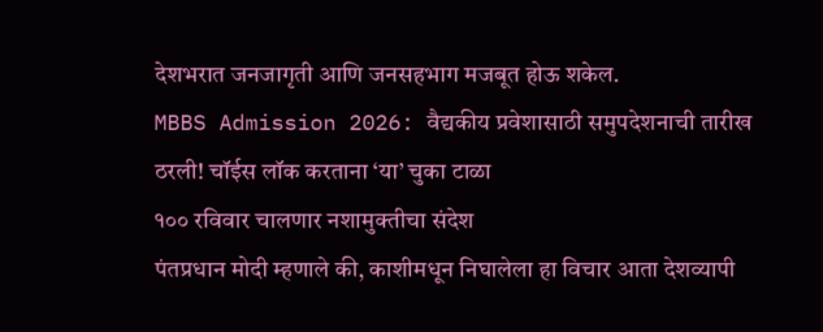देशभरात जनजागृती आणि जनसहभाग मजबूत होऊ शकेल.
MBBS Admission 2026: वैद्यकीय प्रवेशासाठी समुपदेशनाची तारीख ठरली! चॉईस लॉक करताना ‘या’ चुका टाळा
१०० रविवार चालणार नशामुक्तीचा संदेश
पंतप्रधान मोदी म्हणाले की, काशीमधून निघालेला हा विचार आता देशव्यापी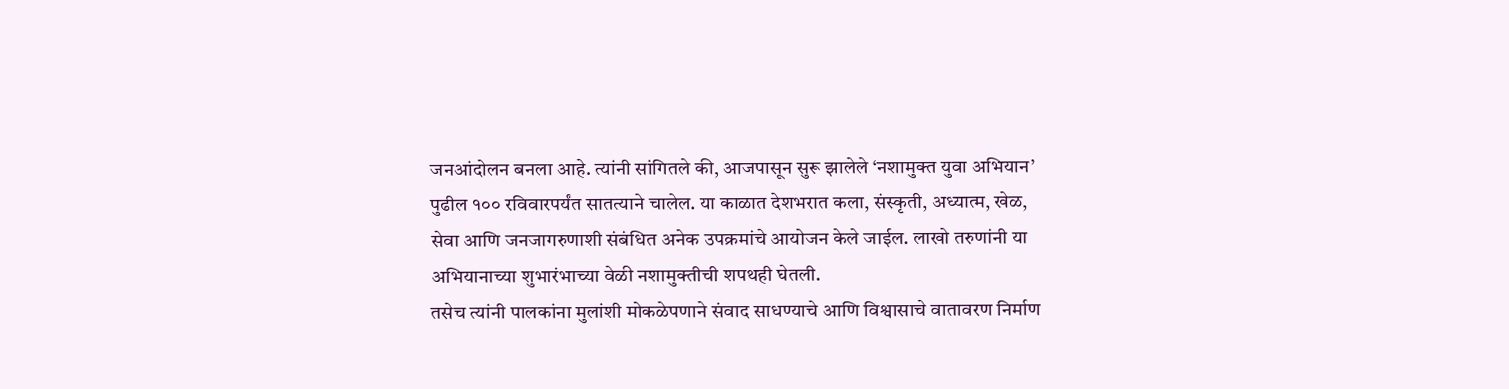जनआंदोलन बनला आहे. त्यांनी सांगितले की, आजपासून सुरू झालेले ‘नशामुक्त युवा अभियान’ पुढील १०० रविवारपर्यंत सातत्याने चालेल. या काळात देशभरात कला, संस्कृती, अध्यात्म, खेळ, सेवा आणि जनजागरुणाशी संबंधित अनेक उपक्रमांचे आयोजन केले जाईल. लाखो तरुणांनी या अभियानाच्या शुभारंभाच्या वेळी नशामुक्तीची शपथही घेतली.
तसेच त्यांनी पालकांना मुलांशी मोकळेपणाने संवाद साधण्याचे आणि विश्वासाचे वातावरण निर्माण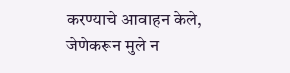करण्याचे आवाहन केले, जेणेकरून मुले न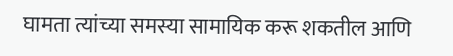घामता त्यांच्या समस्या सामायिक करू शकतील आणि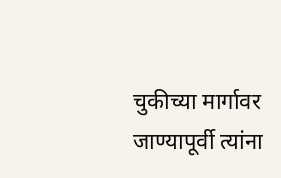चुकीच्या मार्गावर जाण्यापूर्वी त्यांना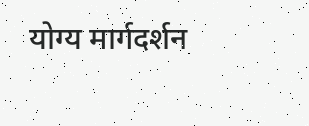योग्य मार्गदर्शन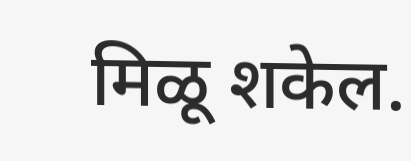मिळू शकेल.